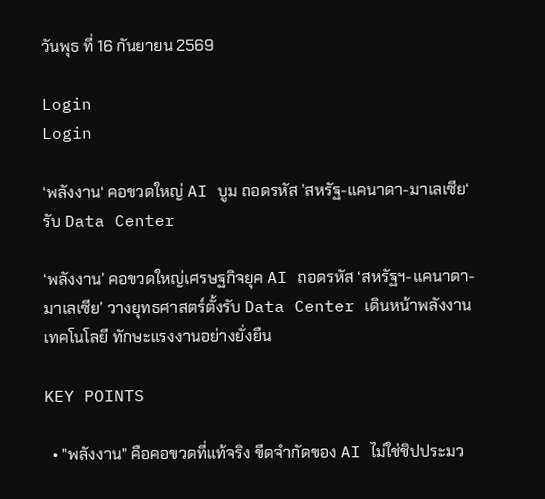วันพุธ ที่ 16 กันยายน 2569

Login
Login

‘พลังงาน‘ คอขวดใหญ่ AI บูม ถอดรหัส ’สหรัฐ-แคนาดา-มาเลเซีย‘ รับ Data Center

‘พลังงาน’ คอขวดใหญ่เศรษฐกิจยุค AI ถอดรหัส ‘สหรัฐฯ-แคนาดา-มาเลเซีย’ วางยุทธศาสตร์ตั้งรับ Data Center เดินหน้าพลังงาน เทคโนโลยี ทักษะแรงงานอย่างยั่งยืน

KEY POINTS

  • "พลังงาน" คือคอขวดที่แท้จริง ขีดจำกัดของ AI ไม่ใช่ชิปประมว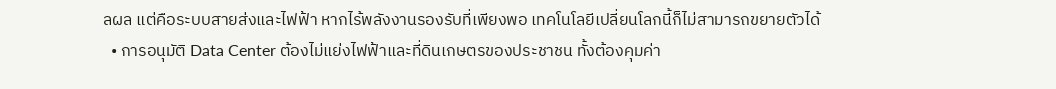ลผล แต่คือระบบสายส่งและไฟฟ้า หากไร้พลังงานรองรับที่เพียงพอ เทคโนโลยีเปลี่ยนโลกนี้ก็ไม่สามารถขยายตัวได้
  • การอนุมัติ Data Center ต้องไม่แย่งไฟฟ้าและที่ดินเกษตรของประชาชน ทั้งต้องคุมค่า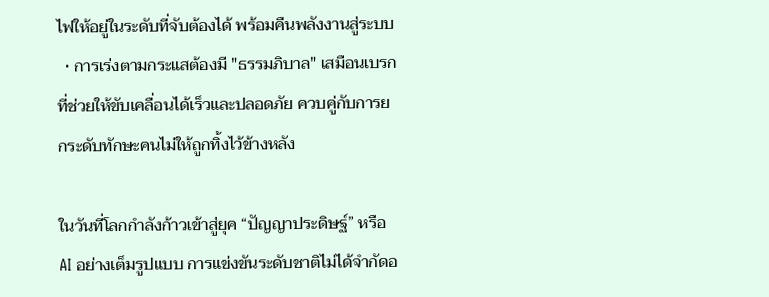ไฟให้อยู่ในระดับที่จับต้องได้ พร้อมคืนพลังงานสู่ระบบ
  • การเร่งตามกระแสต้องมี "ธรรมภิบาล" เสมือนเบรกที่ช่วยให้ขับเคลื่อนได้เร็วและปลอดภัย ควบคู่กับการยกระดับทักษะคนไม่ให้ถูกทิ้งไว้ข้างหลัง

ในวันที่โลกกำลังก้าวเข้าสู่ยุค “ปัญญาประดิษฐ์” หรือ AI อย่างเต็มรูปแบบ การแข่งขันระดับชาติไม่ได้จำกัดอ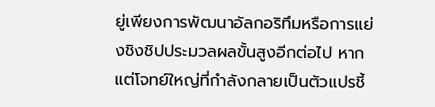ยู่เพียงการพัฒนาอัลกอริทึมหรือการแย่งชิงชิปประมวลผลขั้นสูงอีกต่อไป หากแต่โจทย์ใหญ่ที่กำลังกลายเป็นตัวแปรชี้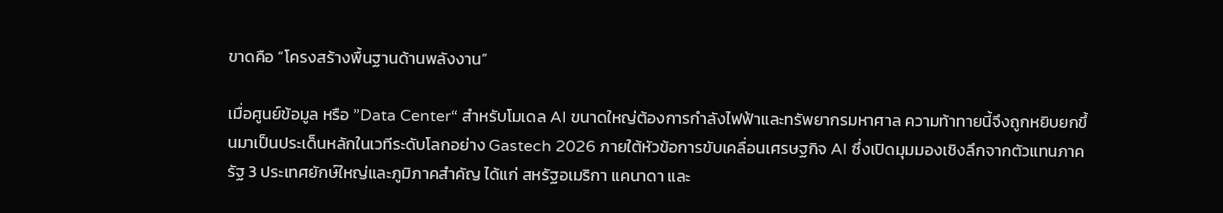ขาดคือ “โครงสร้างพื้นฐานด้านพลังงาน”

เมื่อศูนย์ข้อมูล หรือ ”Data Center“ สำหรับโมเดล AI ขนาดใหญ่ต้องการกำลังไฟฟ้าและทรัพยากรมหาศาล ความท้าทายนี้จึงถูกหยิบยกขึ้นมาเป็นประเด็นหลักในเวทีระดับโลกอย่าง Gastech 2026 ภายใต้หัวข้อการขับเคลื่อนเศรษฐกิจ AI ซึ่งเปิดมุมมองเชิงลึกจากตัวแทนภาครัฐ 3 ประเทศยักษ์ใหญ่และภูมิภาคสำคัญ ได้แก่ สหรัฐอเมริกา แคนาดา และ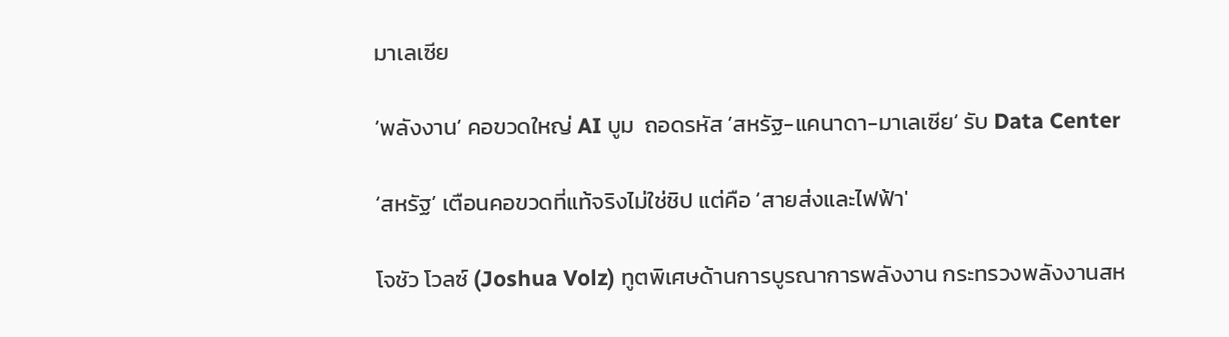มาเลเซีย

‘พลังงาน‘ คอขวดใหญ่ AI บูม  ถอดรหัส ’สหรัฐ-แคนาดา-มาเลเซีย‘ รับ Data Center

‘สหรัฐ’ เตือนคอขวดที่แท้จริงไม่ใช่ชิป แต่คือ ‘สายส่งและไฟฟ้า'

โจชัว โวลซ์ (Joshua Volz) ทูตพิเศษด้านการบูรณาการพลังงาน กระทรวงพลังงานสห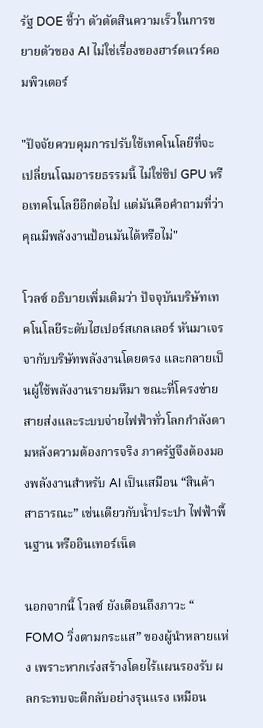รัฐ DOE ชี้ว่า ตัวตัดสินความเร็วในการขยายตัวของ AI ไม่ใช่เรื่องของฮาร์ดแวร์คอมพิวเตอร์

"ปัจจัยควบคุมการปรับใช้เทคโนโลยีที่จะเปลี่ยนโฉมอารยธรรมนี้ ไม่ใช่ชิป GPU หรือเทคโนโลยีอีกต่อไป แต่มันคือคำถามที่ว่า คุณมีพลังงานป้อนมันได้หรือไม่"

โวลซ์ อธิบายเพิ่มเติมว่า ปัจจุบันบริษัทเทคโนโลยีระดับไฮเปอร์สเกลเลอร์ หันมาเจรจากับบริษัทพลังงานโดยตรง และกลายเป็นผู้ใช้พลังงานรายมหึมา ขณะที่โครงข่ายสายส่งและระบบจ่ายไฟฟ้าทั่วโลกกำลังตามหลังความต้องการจริง ภาครัฐจึงต้องมองพลังงานสำหรับ AI เป็นเสมือน “สินค้าสาธารณะ” เช่นเดียวกับน้ำประปา ไฟฟ้าพื้นฐาน หรืออินเทอร์เน็ต

นอกจากนี้ โวลซ์ ยังเตือนถึงภาวะ “ FOMO วิ่งตามกระแส” ของผู้นำหลายแห่ง เพราะหากเร่งสร้างโดยไร้แผนรองรับ ผลกระทบจะตีกลับอย่างรุนแรง เหมือน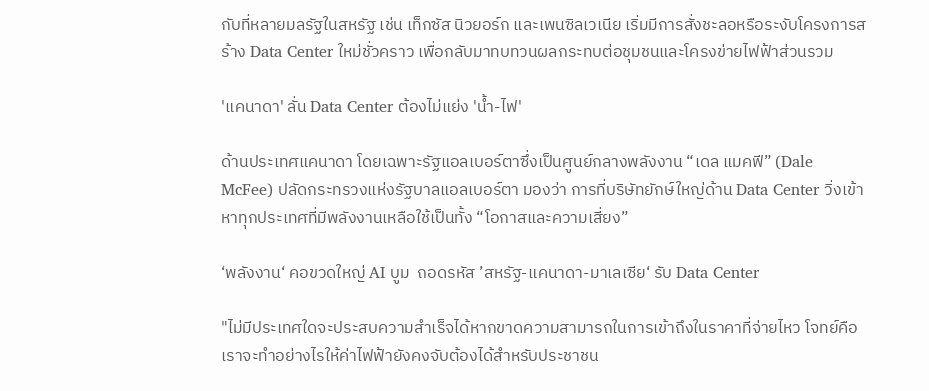กับที่หลายมลรัฐในสหรัฐ เช่น เท็กซัส นิวยอร์ก และเพนซิลเวเนีย เริ่มมีการสั่งชะลอหรือระงับโครงการสร้าง Data Center ใหม่ชั่วคราว เพื่อกลับมาทบทวนผลกระทบต่อชุมชนและโครงข่ายไฟฟ้าส่วนรวม

'แคนาดา' ลั่น Data Center ต้องไม่แย่ง 'น้ำ-ไฟ'

ด้านประเทศแคนาดา โดยเฉพาะรัฐแอลเบอร์ตาซึ่งเป็นศูนย์กลางพลังงาน “เดล แมคฟี” (Dale McFee) ปลัดกระทรวงแห่งรัฐบาลแอลเบอร์ตา มองว่า การที่บริษัทยักษ์ใหญ่ด้าน Data Center วิ่งเข้าหาทุกประเทศที่มีพลังงานเหลือใช้เป็นทั้ง “โอกาสและความเสี่ยง”

‘พลังงาน‘ คอขวดใหญ่ AI บูม  ถอดรหัส ’สหรัฐ-แคนาดา-มาเลเซีย‘ รับ Data Center

"ไม่มีประเทศใดจะประสบความสำเร็จได้หากขาดความสามารถในการเข้าถึงในราคาที่จ่ายไหว โจทย์คือเราจะทำอย่างไรให้ค่าไฟฟ้ายังคงจับต้องได้สำหรับประชาชน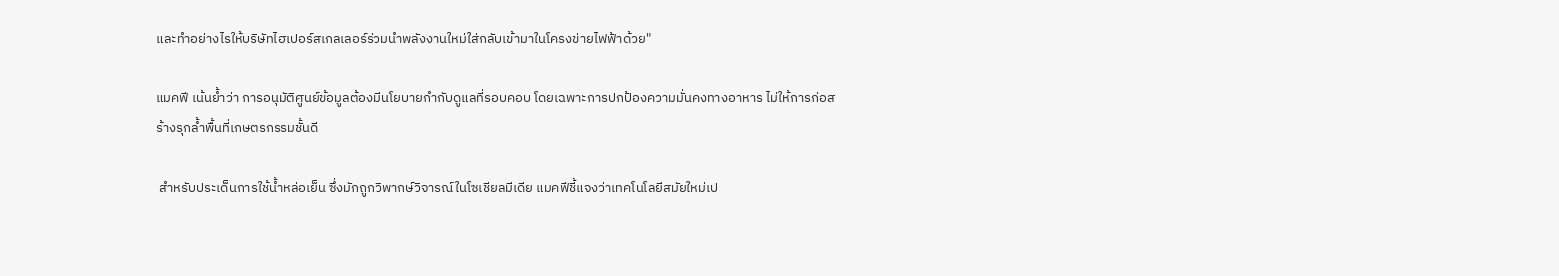และทำอย่างไรให้บริษัทไฮเปอร์สเกลเลอร์ร่วมนำพลังงานใหม่ใส่กลับเข้ามาในโครงข่ายไฟฟ้าด้วย"

แมคฟี เน้นย้ำว่า การอนุมัติศูนย์ข้อมูลต้องมีนโยบายกำกับดูแลที่รอบคอบ โดยเฉพาะการปกป้องความมั่นคงทางอาหาร ไม่ให้การก่อสร้างรุกล้ำพื้นที่เกษตรกรรมชั้นดี

 สำหรับประเด็นการใช้น้ำหล่อเย็น ซึ่งมักถูกวิพากษ์วิจารณ์ในโซเชียลมีเดีย แมคฟีชี้แจงว่าเทคโนโลยีสมัยใหม่เป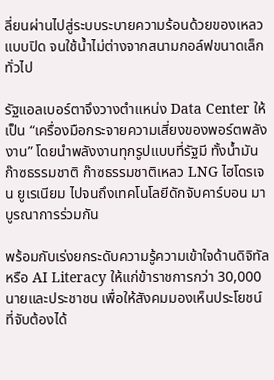ลี่ยนผ่านไปสู่ระบบระบายความร้อนด้วยของเหลวแบบปิด จนใช้น้ำไม่ต่างจากสนามกอล์ฟขนาดเล็กทั่วไป

รัฐแอลเบอร์ตาจึงวางตำแหน่ง Data Center ให้เป็น “เครื่องมือกระจายความเสี่ยงของพอร์ตพลังงาน” โดยนำพลังงานทุกรูปแบบที่รัฐมี ทั้งน้ำมัน ก๊าซธรรมชาติ ก๊าซธรรมชาติเหลว LNG ไฮโดรเจน ยูเรเนียม ไปจนถึงเทคโนโลยีดักจับคาร์บอน มาบูรณาการร่วมกัน

พร้อมกับเร่งยกระดับความรู้ความเข้าใจด้านดิจิทัล หรือ AI Literacy ให้แก่ข้าราชการกว่า 30,000 นายและประชาชน เพื่อให้สังคมมองเห็นประโยชน์ที่จับต้องได้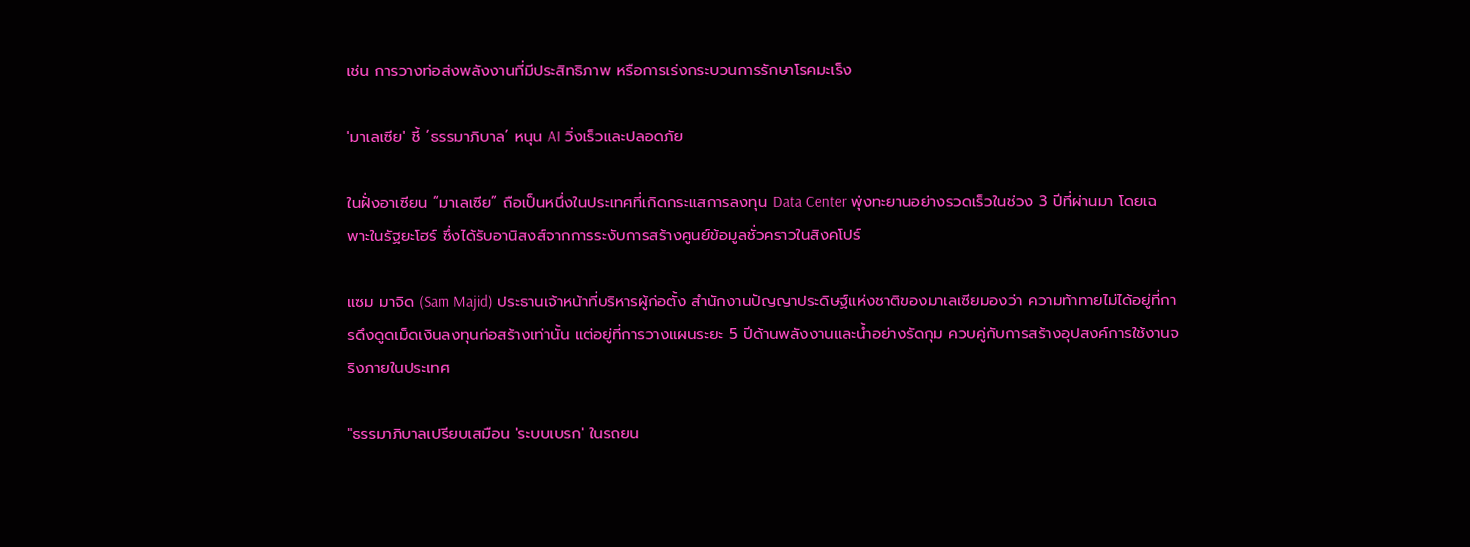เช่น การวางท่อส่งพลังงานที่มีประสิทธิภาพ หรือการเร่งกระบวนการรักษาโรคมะเร็ง

'มาเลเซีย' ชี้ ‘ธรรมาภิบาล’ หนุน AI วิ่งเร็วและปลอดภัย

ในฝั่งอาเซียน “มาเลเซีย” ถือเป็นหนึ่งในประเทศที่เกิดกระแสการลงทุน Data Center พุ่งทะยานอย่างรวดเร็วในช่วง 3 ปีที่ผ่านมา โดยเฉพาะในรัฐยะโฮร์ ซึ่งได้รับอานิสงส์จากการระงับการสร้างศูนย์ข้อมูลชั่วคราวในสิงคโปร์

แซม มาจิด (Sam Majid) ประธานเจ้าหน้าที่บริหารผู้ก่อตั้ง สำนักงานปัญญาประดิษฐ์แห่งชาติของมาเลเซียมองว่า ความท้าทายไม่ได้อยู่ที่การดึงดูดเม็ดเงินลงทุนก่อสร้างเท่านั้น แต่อยู่ที่การวางแผนระยะ 5 ปีด้านพลังงานและน้ำอย่างรัดกุม ควบคู่กับการสร้างอุปสงค์การใช้งานจริงภายในประเทศ

"ธรรมาภิบาลเปรียบเสมือน 'ระบบเบรก' ในรถยน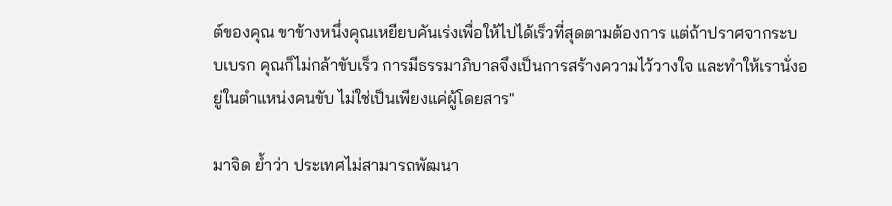ต์ของคุณ ขาข้างหนึ่งคุณเหยียบคันเร่งเพื่อให้ไปได้เร็วที่สุดตามต้องการ แต่ถ้าปราศจากระบบเบรก คุณก็ไม่กล้าขับเร็ว การมีธรรมาภิบาลจึงเป็นการสร้างความไว้วางใจ และทำให้เรานั่งอยู่ในตำแหน่งคนขับ ไม่ใช่เป็นเพียงแค่ผู้โดยสาร"

มาจิด ย้ำว่า ประเทศไม่สามารถพัฒนา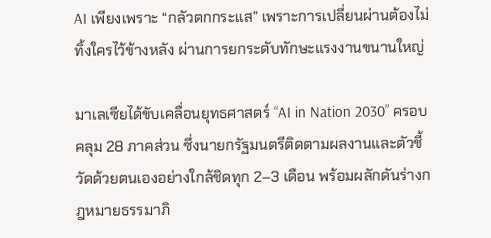AI เพียงเพราะ “กลัวตกกระแส” เพราะการเปลี่ยนผ่านต้องไม่ทิ้งใครไว้ข้างหลัง ผ่านการยกระดับทักษะแรงงานขนานใหญ่

มาเลเซียได้ขับเคลื่อนยุทธศาสตร์ “AI in Nation 2030” ครอบคลุม 28 ภาคส่วน ซึ่งนายกรัฐมนตรีติดตามผลงานและตัวชี้วัดด้วยตนเองอย่างใกล้ชิดทุก 2–3 เดือน พร้อมผลักดันร่างกฎหมายธรรมาภิ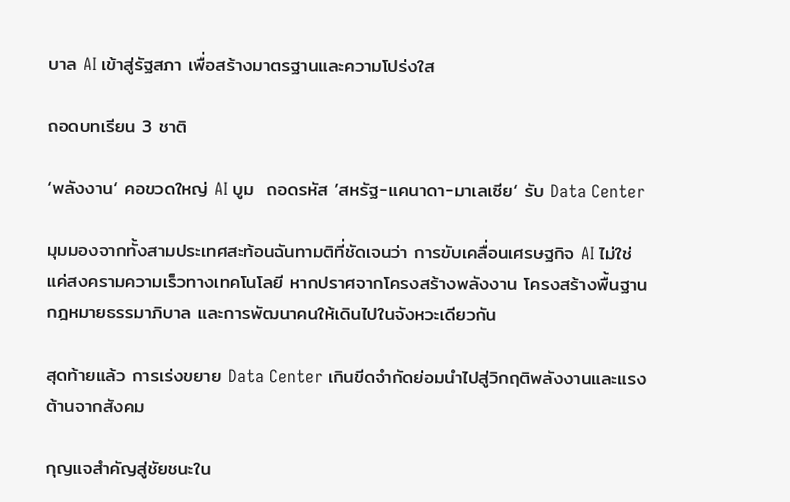บาล AI เข้าสู่รัฐสภา เพื่อสร้างมาตรฐานและความโปร่งใส

ถอดบทเรียน 3 ชาติ

‘พลังงาน‘ คอขวดใหญ่ AI บูม  ถอดรหัส ’สหรัฐ-แคนาดา-มาเลเซีย‘ รับ Data Center

มุมมองจากทั้งสามประเทศสะท้อนฉันทามติที่ชัดเจนว่า การขับเคลื่อนเศรษฐกิจ AI ไม่ใช่แค่สงครามความเร็วทางเทคโนโลยี หากปราศจากโครงสร้างพลังงาน โครงสร้างพื้นฐาน กฎหมายธรรมาภิบาล และการพัฒนาคนให้เดินไปในจังหวะเดียวกัน

สุดท้ายแล้ว การเร่งขยาย Data Center เกินขีดจำกัดย่อมนำไปสู่วิกฤติพลังงานและแรงต้านจากสังคม

กุญแจสำคัญสู่ชัยชนะใน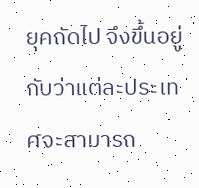ยุคถัดไป จึงขึ้นอยู่กับว่าแต่ละประเทศจะสามารถ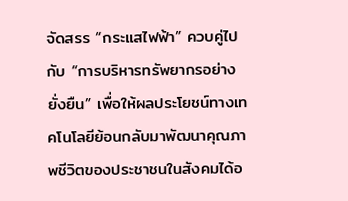จัดสรร “กระแสไฟฟ้า” ควบคู่ไปกับ “การบริหารทรัพยากรอย่างยั่งยืน” เพื่อให้ผลประโยชน์ทางเทคโนโลยีย้อนกลับมาพัฒนาคุณภาพชีวิตของประชาชนในสังคมได้อ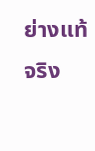ย่างแท้จริง